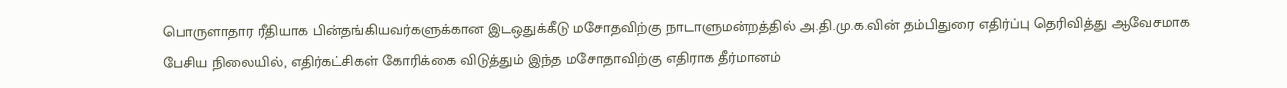பொருளாதார ரீதியாக பின்தங்கியவர்களுக்கான இடஒதுக்கீடு மசோதவிற்கு நாடாளுமன்றத்தில் அ.தி.மு.க.வின் தம்பிதுரை எதிர்ப்பு தெரிவித்து ஆவேசமாக பேசிய நிலையில், எதிர்கட்சிகள் கோரிக்கை விடுத்தும் இந்த மசோதாவிற்கு எதிராக தீர்மானம்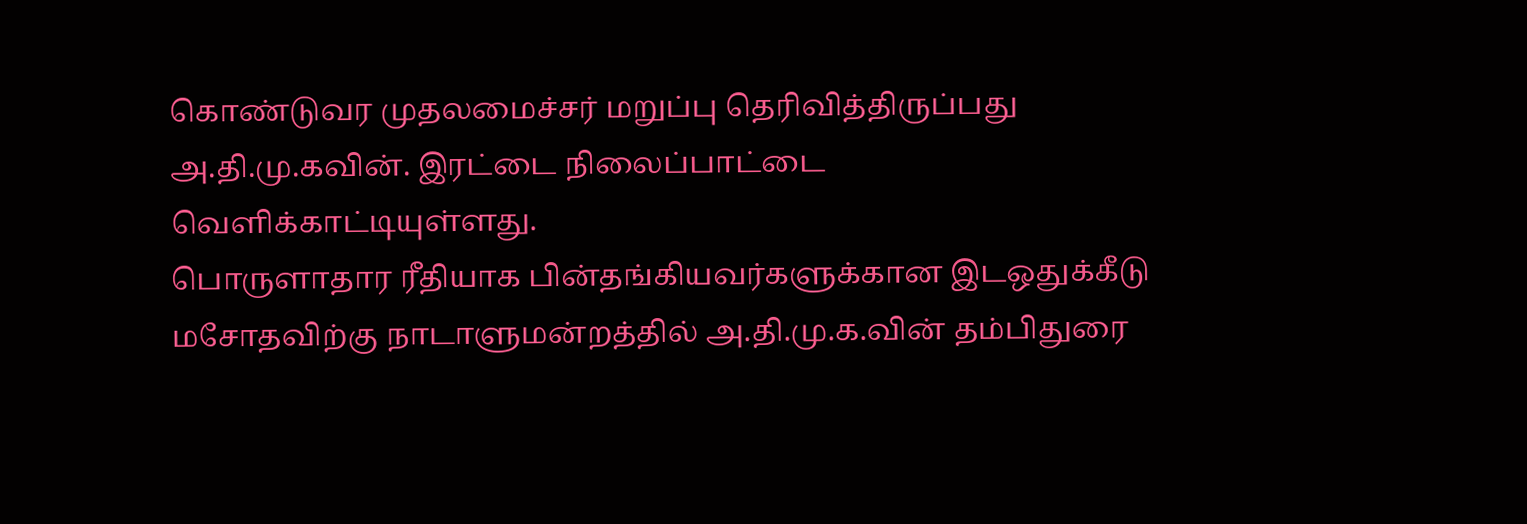கொண்டுவர முதலமைச்சர் மறுப்பு தெரிவித்திருப்பது அ.தி.மு.கவின். இரட்டை நிலைப்பாட்டை வெளிக்காட்டியுள்ளது.
பொருளாதார ரீதியாக பின்தங்கியவர்களுக்கான இடஒதுக்கீடு மசோதவிற்கு நாடாளுமன்றத்தில் அ.தி.மு.க.வின் தம்பிதுரை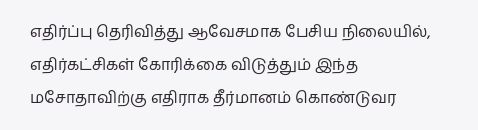எதிர்ப்பு தெரிவித்து ஆவேசமாக பேசிய நிலையில், எதிர்கட்சிகள் கோரிக்கை விடுத்தும் இந்த மசோதாவிற்கு எதிராக தீர்மானம் கொண்டுவர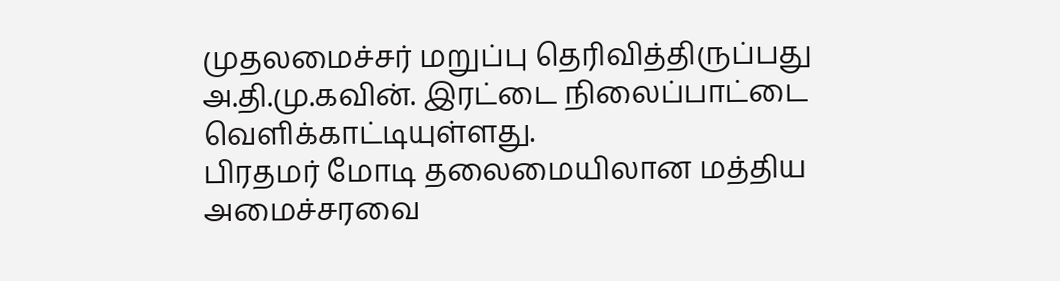முதலமைச்சர் மறுப்பு தெரிவித்திருப்பது அ.தி.மு.கவின். இரட்டை நிலைப்பாட்டை வெளிக்காட்டியுள்ளது.
பிரதமர் மோடி தலைமையிலான மத்திய அமைச்சரவை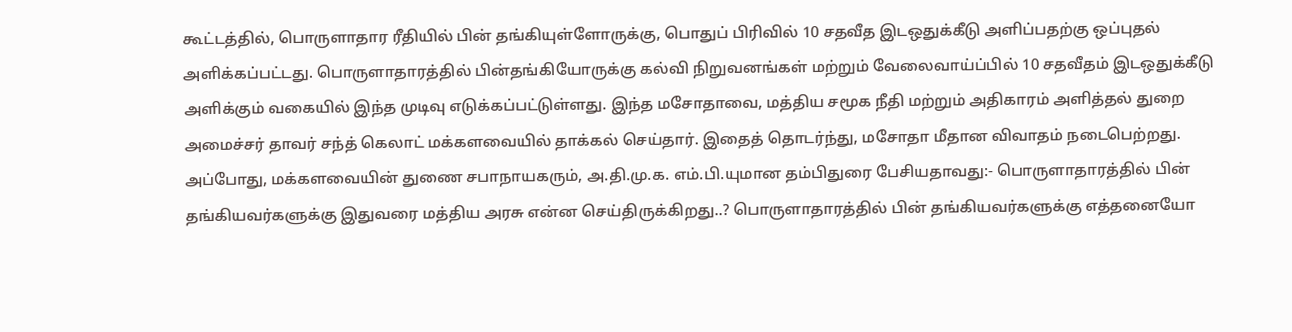கூட்டத்தில், பொருளாதார ரீதியில் பின் தங்கியுள்ளோருக்கு, பொதுப் பிரிவில் 10 சதவீத இடஒதுக்கீடு அளிப்பதற்கு ஒப்புதல் அளிக்கப்பட்டது. பொருளாதாரத்தில் பின்தங்கியோருக்கு கல்வி நிறுவனங்கள் மற்றும் வேலைவாய்ப்பில் 10 சதவீதம் இடஒதுக்கீடு அளிக்கும் வகையில் இந்த முடிவு எடுக்கப்பட்டுள்ளது. இந்த மசோதாவை, மத்திய சமூக நீதி மற்றும் அதிகாரம் அளித்தல் துறை அமைச்சர் தாவர் சந்த் கெலாட் மக்களவையில் தாக்கல் செய்தார். இதைத் தொடர்ந்து, மசோதா மீதான விவாதம் நடைபெற்றது.
அப்போது, மக்களவையின் துணை சபாநாயகரும், அ.தி.மு.க. எம்.பி.யுமான தம்பிதுரை பேசியதாவது:- பொருளாதாரத்தில் பின் தங்கியவர்களுக்கு இதுவரை மத்திய அரசு என்ன செய்திருக்கிறது..? பொருளாதாரத்தில் பின் தங்கியவர்களுக்கு எத்தனையோ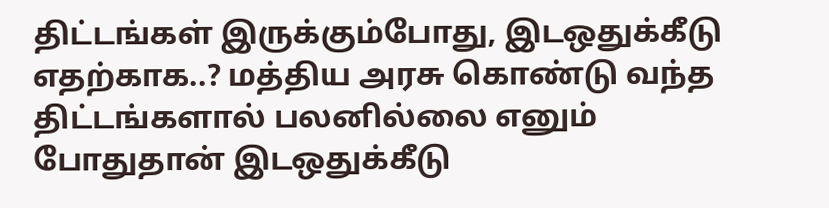திட்டங்கள் இருக்கும்போது, இடஒதுக்கீடு எதற்காக..? மத்திய அரசு கொண்டு வந்த திட்டங்களால் பலனில்லை எனும் போதுதான் இடஒதுக்கீடு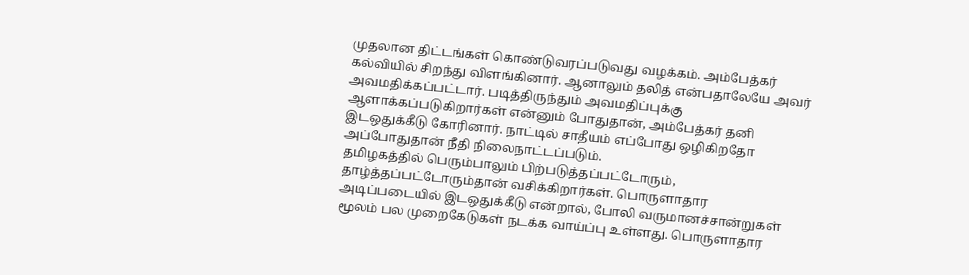முதலான திட்டங்கள் கொண்டுவரப்படுவது வழக்கம். அம்பேத்கர் கல்வியில் சிறந்து விளங்கினார். ஆனாலும் தலித் என்பதாலேயே அவர் அவமதிக்கப்பட்டார். படித்திருந்தும் அவமதிப்புக்கு ஆளாக்கப்படுகிறார்கள் என்னும் போதுதான், அம்பேத்கர் தனி இடஒதுக்கீடு கோரினார். நாட்டில் சாதீயம் எப்போது ஒழிகிறதோ அப்போதுதான் நீதி நிலைநாட்டப்படும்.
தமிழகத்தில் பெரும்பாலும் பிற்படுத்தப்பட்டோரும், தாழ்த்தப்பட்டோரும்தான் வசிக்கிறார்கள். பொருளாதார அடிப்படையில் இடஒதுக்கீடு என்றால், போலி வருமானச்சான்றுகள் மூலம் பல முறைகேடுகள் நடக்க வாய்ப்பு உள்ளது. பொருளாதார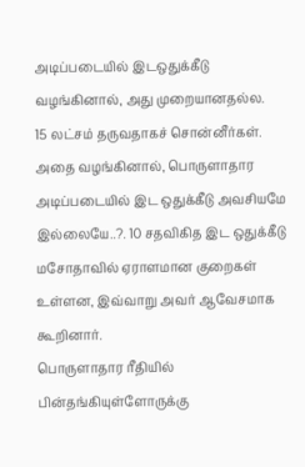அடிப்படையில் இடஒதுக்கீடு வழங்கினால், அது முறையானதல்ல.
15 லட்சம் தருவதாகச் சொன்னீர்கள். அதை வழங்கினால், பொருளாதார அடிப்படையில் இட ஒதுக்கீடு அவசியமே இல்லையே..?. 10 சதவிகித இட ஒதுக்கீடு மசோதாவில் ஏராளமான குறைகள் உள்ளன, இவ்வாறு அவர் ஆவேசமாக கூறினார்.
பொருளாதார ரீதியில் பின்தங்கியுள்ளோருக்கு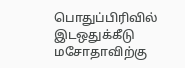பொதுப்பிரிவில் இடஒதுக்கீடு மசோதாவிற்கு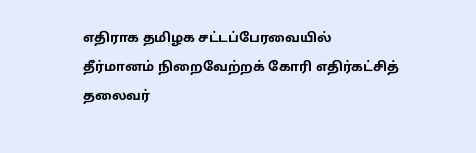எதிராக தமிழக சட்டப்பேரவையில் தீர்மானம் நிறைவேற்றக் கோரி எதிர்கட்சித் தலைவர்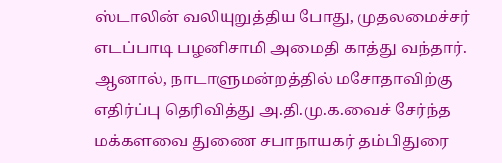ஸ்டாலின் வலியுறுத்திய போது, முதலமைச்சர் எடப்பாடி பழனிசாமி அமைதி காத்து வந்தார். ஆனால், நாடாளுமன்றத்தில் மசோதாவிற்கு எதிர்ப்பு தெரிவித்து அ.தி.மு.க.வைச் சேர்ந்த மக்களவை துணை சபாநாயகர் தம்பிதுரை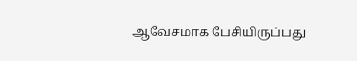ஆவேசமாக பேசியிருப்பது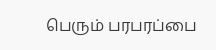பெரும் பரபரப்பை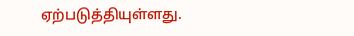ஏற்படுத்தியுள்ளது.